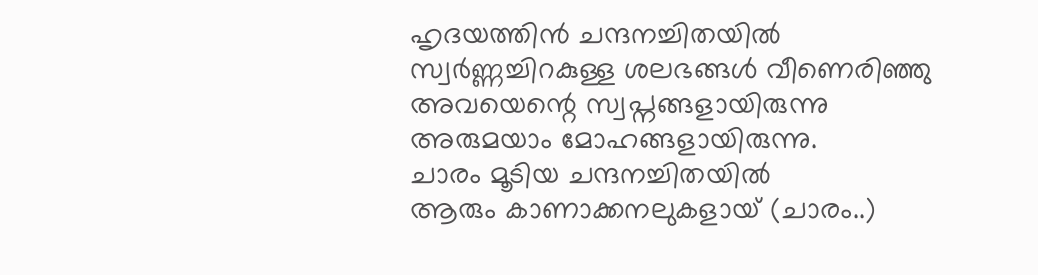ഹൃദയത്തിൻ ചന്ദനച്ചിതയിൽ
സ്വർണ്ണച്ചിറകുള്ള ശലഭങ്ങൾ വീണെരിഞ്ഞു
അവയെന്റെ സ്വപ്നങ്ങളായിരുന്നു
അരുമയാം മോഹങ്ങളായിരുന്നു.
ചാരം മൂടിയ ചന്ദനച്ചിതയിൽ
ആരും കാണാക്കനലുകളായ് (ചാരം..)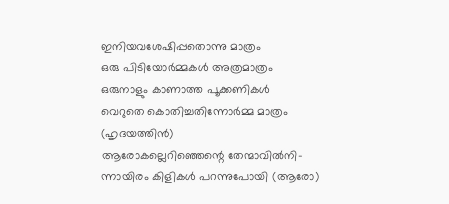ഇനിയവശേഷിപ്പതൊന്നു മാത്രം
ഒരു പിടിയോർമ്മകൾ അത്രമാത്രം
ഒരുനാളും കാണാത്ത പൂക്കണികൾ
വെറുതെ കൊതിച്ചതിന്നോർമ്മ മാത്രം
(ഹൃദയത്തിൻ)
ആരോകല്ലെറിഞ്ഞെന്റെ തേന്മാവിൽനി-
ന്നായിരം കിളികൾ പറന്നുപോയി (ആരോ)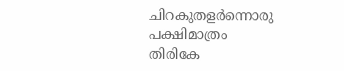ചിറകുതളർന്നൊരു പക്ഷിമാത്രം
തിരികേ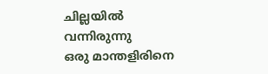ചില്ലയിൽ വന്നിരുന്നു
ഒരു മാന്തളിരിനെ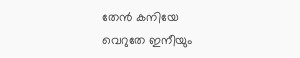തേൻ കനിയേ
വെറുതേ ഇനീയും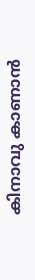കിനാവു കാണാൻ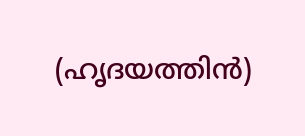(ഹൃദയത്തിൻ)